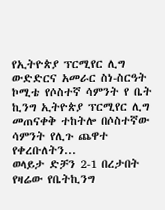የኢትዮጵያ ፕርሚየር ሊግ ውድድርና አመራር ስነ-ስርዓት ኮሚቴ የሶስተኛ ሳምንት የ ቤት ኪንግ ኢትዮጵያ ፕርሚየር ሊግ መጠናቀቅ ተከትሎ በሶስተኛው ሳምንት የሊጉ ጨዋተ የቀረቡለትን...
ወላይታ ድቻን 2-1 በረታበት የዛሬው የቤትኪንግ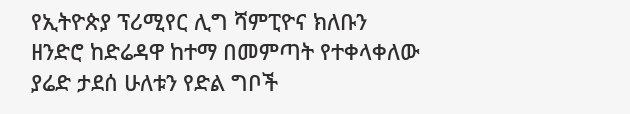የኢትዮጵያ ፕሪሚየር ሊግ ሻምፒዮና ክለቡን ዘንድሮ ከድሬዳዋ ከተማ በመምጣት የተቀላቀለው ያሬድ ታደሰ ሁለቱን የድል ግቦች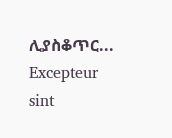ሊያስቆጥር...
Excepteur sint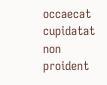occaecat cupidatat non proident